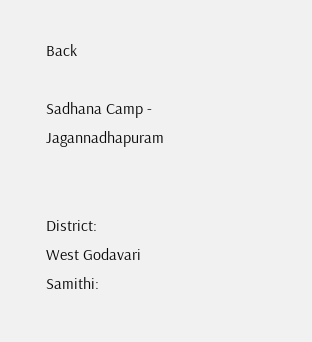Back

Sadhana Camp - Jagannadhapuram


District:
West Godavari
Samithi: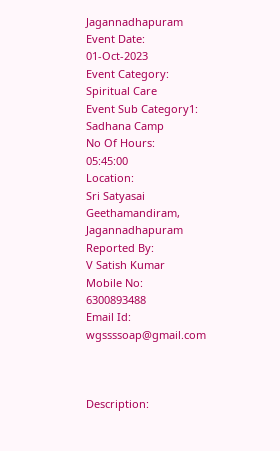Jagannadhapuram
Event Date:
01-Oct-2023
Event Category:
Spiritual Care
Event Sub Category1:
Sadhana Camp
No Of Hours:
05:45:00
Location:
Sri Satyasai Geethamandiram, Jagannadhapuram
Reported By:
V Satish Kumar
Mobile No:
6300893488
Email Id:
wgssssoap@gmail.com



Description: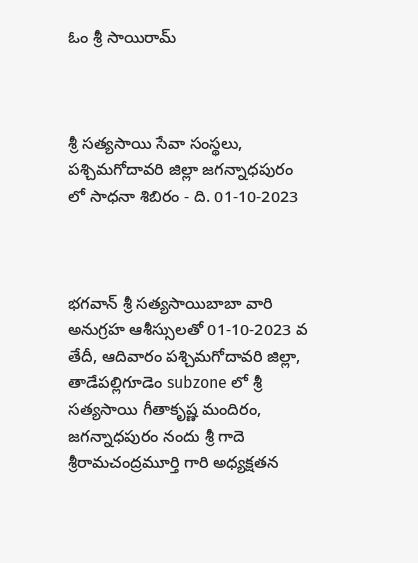ఓం శ్రీ సాయిరామ్



శ్రీ సత్యసాయి సేవా సంస్థలు, పశ్చిమగోదావరి జిల్లా జగన్నాధపురం లో సాధనా శిబిరం - ది. 01-10-2023



భగవాన్ శ్రీ సత్యసాయిబాబా వారి అనుగ్రహ ఆశీస్సులతో 01-10-2023 వ తేదీ, ఆదివారం పశ్చిమగోదావరి జిల్లా, తాడేపల్లిగూడెం subzone లో శ్రీ సత్యసాయి గీతాకృష్ణ మందిరం, జగన్నాధపురం నందు శ్రీ గాదె శ్రీరామచంద్రమూర్తి గారి అధ్యక్షతన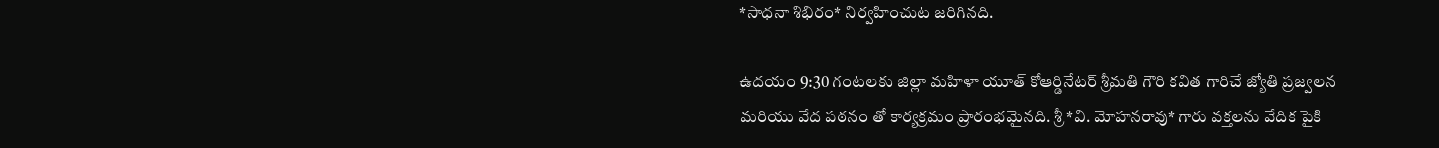*సాధనా శిభిరం* నిర్వహించుట జరిగినది.

ఉదయం 9:30 గంటలకు జిల్లా మహిళా యూత్ కోఆర్డినేటర్ శ్రీమతి గౌరి కవిత గారిచే జ్యోతి ప్రజ్వలన మరియు వేద పఠనం తో కార్యక్రమం ప్రారంభమైనది. శ్రీ *వి. మోహనరావు* గారు వక్తలను వేదిక పైకి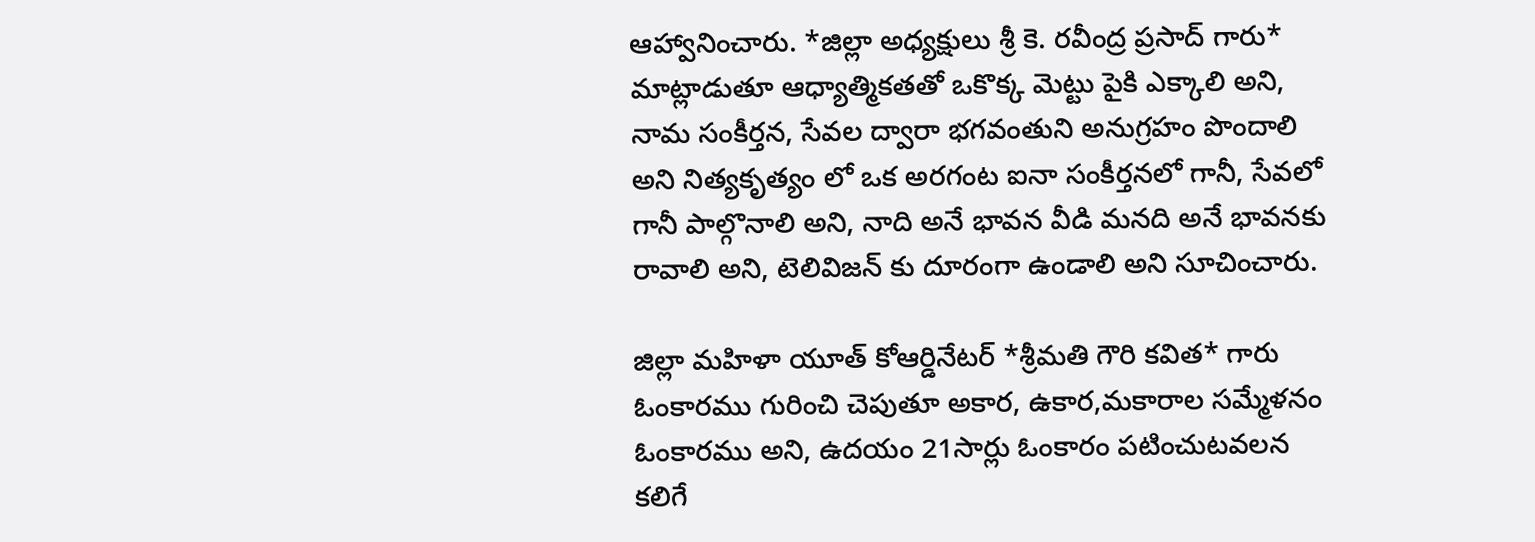ఆహ్వానించారు. *జిల్లా అధ్యక్షులు శ్రీ కె. రవీంద్ర ప్రసాద్ గారు* మాట్లాడుతూ ఆధ్యాత్మికతతో ఒకొక్క మెట్టు పైకి ఎక్కాలి అని, నామ సంకీర్తన, సేవల ద్వారా భగవంతుని అనుగ్రహం పొందాలి అని నిత్యకృత్యం లో ఒక అరగంట ఐనా సంకీర్తనలో గానీ, సేవలో గానీ పాల్గొనాలి అని, నాది అనే భావన వీడి మనది అనే భావనకు రావాలి అని, టెలివిజన్ కు దూరంగా ఉండాలి అని సూచించారు.

జిల్లా మహిళా యూత్ కోఆర్డినేటర్ *శ్రీమతి గౌరి కవిత* గారు ఓంకారము గురించి చెపుతూ అకార, ఉకార,మకారాల సమ్మేళనం ఓంకారము అని, ఉదయం 21సార్లు ఓంకారం పటించుటవలన కలిగే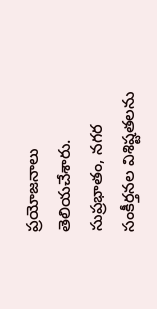ప్రయోజనాలు తెలియచేశారు. సుప్రభాతం, నగర సంకీర్తనల విశిష్టతలను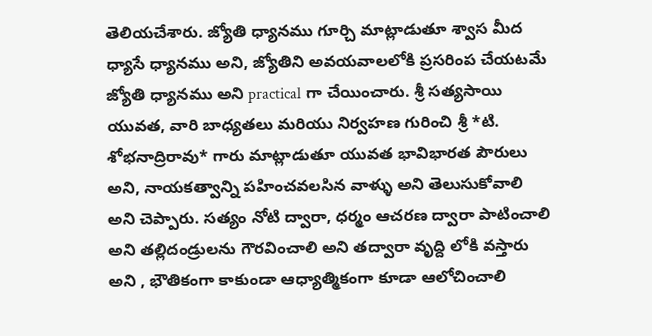తెలియచేశారు. జ్యోతి ధ్యానము గూర్చి మాట్లాడుతూ శ్వాస మీద ధ్యాసే ధ్యానము అని, జ్యోతిని అవయవాలలోకి ప్రసరింప చేయటమే జ్యోతి ధ్యానము అని practical గా చేయించారు. శ్రీ సత్యసాయి యువత, వారి బాధ్యతలు మరియు నిర్వహణ గురించి శ్రీ *టి. శోభనాద్రిరావు* గారు మాట్లాడుతూ యువత భావిభారత పౌరులు అని, నాయకత్వాన్ని పహించవలసిన వాళ్ళు అని తెలుసుకోవాలి అని చెప్పారు. సత్యం నోటి ద్వారా, ధర్మం ఆచరణ ద్వారా పాటించాలి అని తల్లిదండ్రులను గౌరవించాలి అని తద్వారా వృద్ది లోకి వస్తారు అని , భౌతికంగా కాకుండా ఆధ్యాత్మికంగా కూడా ఆలోచించాలి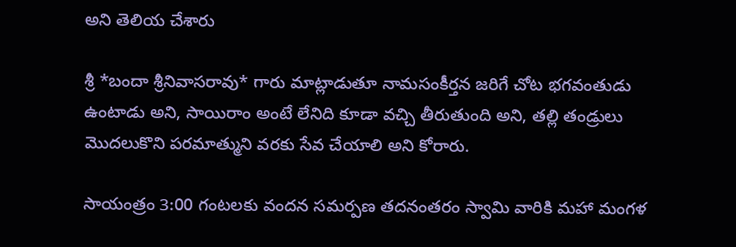అని తెలియ చేశారు

శ్రీ *బందా శ్రీనివాసరావు* గారు మాట్లాడుతూ నామసంకీర్తన జరిగే చోట భగవంతుడు ఉంటాడు అని, సాయిరాం అంటే లేనిది కూడా వచ్చి తీరుతుంది అని, తల్లి తండ్రులు మొదలుకొని పరమాత్ముని వరకు సేవ చేయాలి అని కోరారు.

సాయంత్రం 3:00 గంటలకు వందన సమర్పణ తదనంతరం స్వామి వారికి మహా మంగళ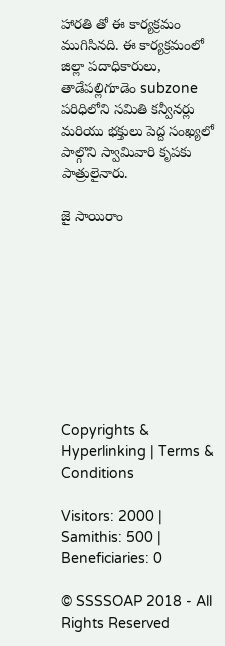హారతి తో ఈ కార్యక్రమం ముగిసినది. ఈ కార్యక్రమంలో జిల్లా పదాధికారులు, తాడేపల్లిగూడెం subzone పరిధిలోని సమితి కన్వీనర్లు మరియు భక్తులు పెద్ద సంఖ్యలో పాల్గొని స్వామివారి కృపకు పాత్రులైనారు.

జై సాయిరాం









Copyrights & Hyperlinking | Terms & Conditions

Visitors: 2000 | Samithis: 500 | Beneficiaries: 0

© SSSSOAP 2018 - All Rights Reserved